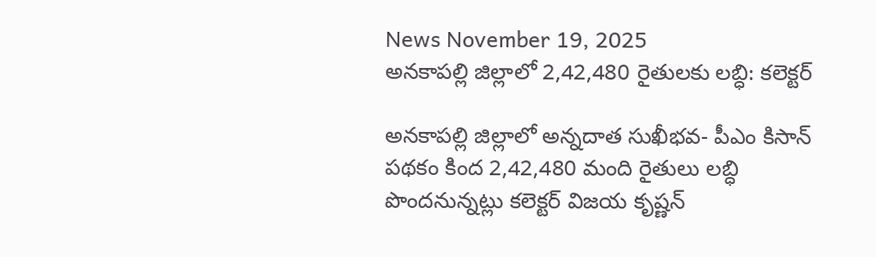News November 19, 2025
అనకాపల్లి జిల్లాలో 2,42,480 రైతులకు లబ్ధి: కలెక్టర్

అనకాపల్లి జిల్లాలో అన్నదాత సుఖీభవ- పీఎం కిసాన్ పథకం కింద 2,42,480 మంది రైతులు లబ్ధి పొందనున్నట్లు కలెక్టర్ విజయ కృష్ణన్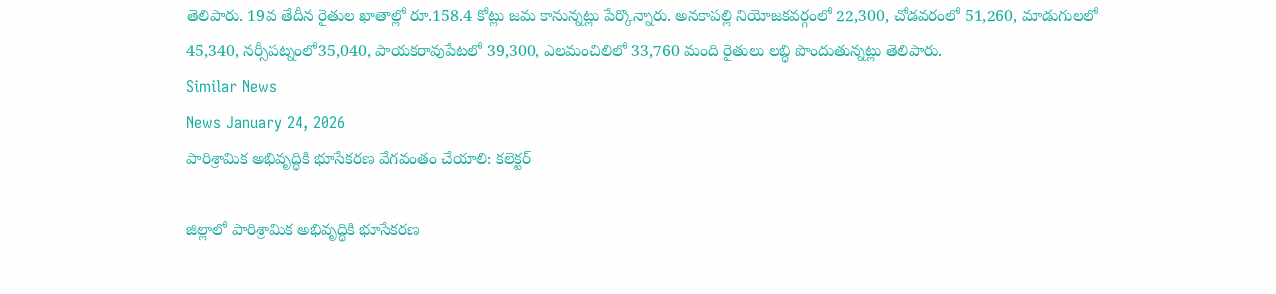తెలిపారు. 19వ తేదీన రైతుల ఖాతాల్లో రూ.158.4 కోట్లు జమ కానున్నట్లు పేర్కొన్నారు. అనకాపల్లి నియోజకవర్గంలో 22,300, చోడవరంలో 51,260, మాడుగులలో 45,340, నర్సీపట్నంలో35,040, పాయకరావుపేటలో 39,300, ఎలమంచిలిలో 33,760 మంది రైతులు లబ్ధి పొందుతున్నట్లు తెలిపారు.
Similar News
News January 24, 2026
పారిశ్రామిక అభివృద్ధికి భూసేకరణ వేగవంతం చేయాలి: కలెక్టర్

జిల్లాలో పారిశ్రామిక అభివృద్ధికి భూసేకరణ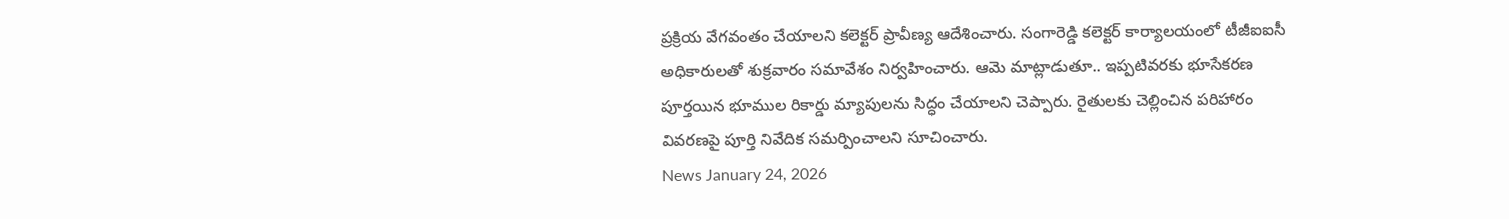ప్రక్రియ వేగవంతం చేయాలని కలెక్టర్ ప్రావీణ్య ఆదేశించారు. సంగారెడ్డి కలెక్టర్ కార్యాలయంలో టీజీఐఐసీ అధికారులతో శుక్రవారం సమావేశం నిర్వహించారు. ఆమె మాట్లాడుతూ.. ఇప్పటివరకు భూసేకరణ పూర్తయిన భూముల రికార్డు మ్యాపులను సిద్ధం చేయాలని చెప్పారు. రైతులకు చెల్లించిన పరిహారం వివరణపై పూర్తి నివేదిక సమర్పించాలని సూచించారు.
News January 24, 2026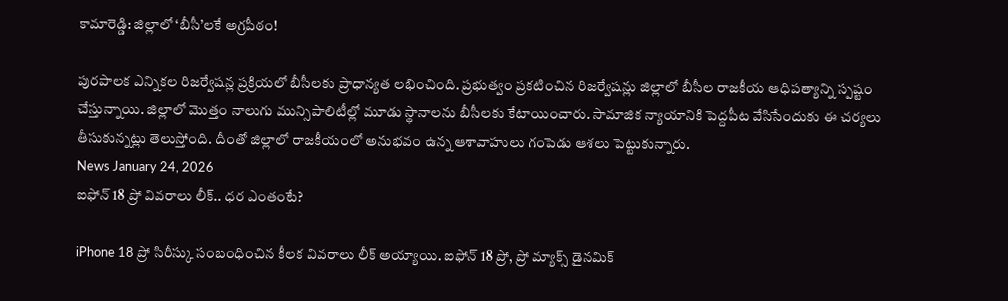కామారెడ్డి: జిల్లాలో ‘బీసీ’లకే అగ్రపీఠం!

పురపాలక ఎన్నికల రిజర్వేషన్ల ప్రక్రియలో బీసీలకు ప్రాధాన్యత లభించింది. ప్రభుత్వం ప్రకటించిన రిజర్వేషన్లు జిల్లాలో బీసీల రాజకీయ ఆధిపత్యాన్ని స్పష్టం చేస్తున్నాయి. జిల్లాలో మొత్తం నాలుగు మున్సిపాలిటీల్లో మూడు స్థానాలను బీసీలకు కేటాయించారు. సామాజిక న్యాయానికి పెద్దపీట వేసిసేందుకు ఈ చర్యలు తీసుకున్నట్లు తెలుస్తోంది. దీంతో జిల్లాలో రాజకీయంలో అనుభవం ఉన్న ఆశావాహులు గంపెడు ఆశలు పెట్టుకున్నారు.
News January 24, 2026
ఐఫోన్ 18 ప్రో వివరాలు లీక్.. ధర ఎంతంటే?

iPhone 18 ప్రో సిరీస్కు సంబంధించిన కీలక వివరాలు లీక్ అయ్యాయి. ఐఫోన్ 18 ప్రో, ప్రో మ్యాక్స్ డైనమిక్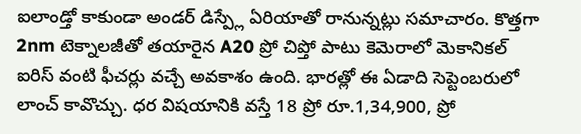ఐలాండ్తో కాకుండా అండర్ డిస్ప్లే ఏరియాతో రానున్నట్లు సమాచారం. కొత్తగా 2nm టెక్నాలజీతో తయారైన A20 ప్రో చిప్తో పాటు కెమెరాలో మెకానికల్ ఐరిస్ వంటి ఫీచర్లు వచ్చే అవకాశం ఉంది. భారత్లో ఈ ఏడాది సెప్టెంబరులో లాంచ్ కావొచ్చు. ధర విషయానికి వస్తే 18 ప్రో రూ.1,34,900, ప్రో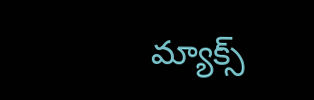మ్యాక్స్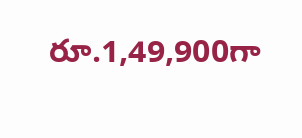రూ.1,49,900గా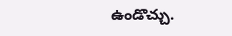ఉండొచ్చు.